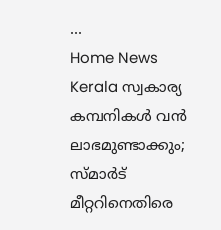...
Home News Kerala സ്വകാര്യ കമ്പനികൾ വൻ ലാഭമുണ്ടാക്കും; സ്മാർട് മീറ്ററിനെതിരെ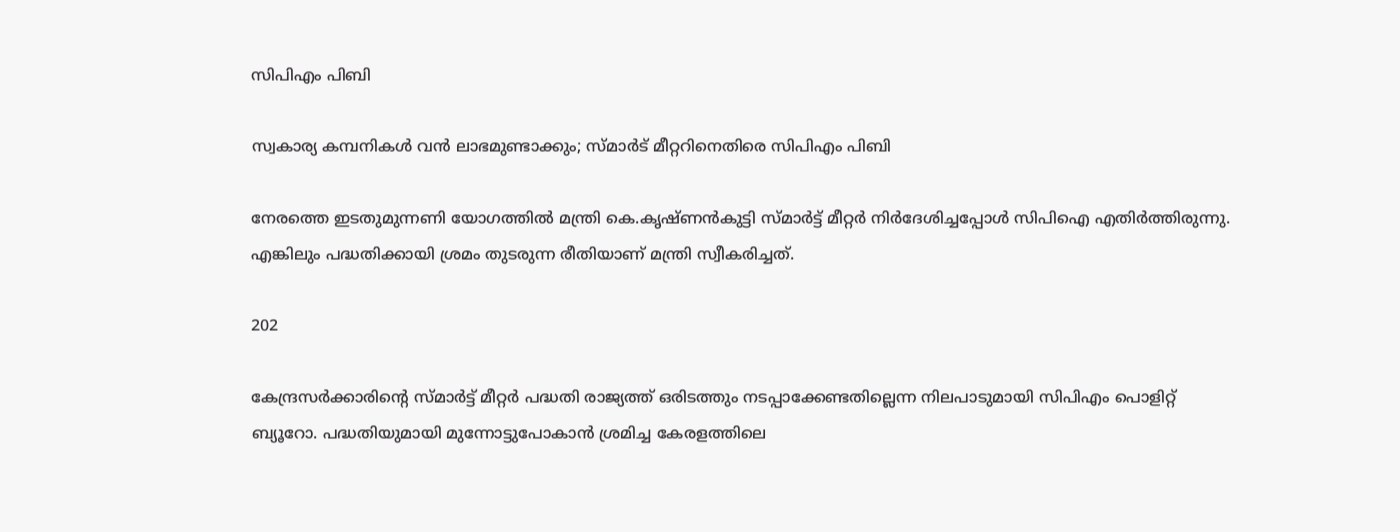സിപിഎം പിബി

സ്വകാര്യ കമ്പനികൾ വൻ ലാഭമുണ്ടാക്കും; സ്മാർട് മീറ്ററിനെതിരെ സിപിഎം പിബി

നേരത്തെ ഇടതുമുന്നണി യോഗത്തിൽ മന്ത്രി കെ.കൃഷ്ണൻകുട്ടി സ്മാർട്ട് മീറ്റർ നിർദേശിച്ചപ്പോൾ സിപിഐ എതിർത്തിരുന്നു. എങ്കിലും പദ്ധതിക്കായി ശ്രമം തുടരുന്ന രീതിയാണ് മന്ത്രി സ്വീകരിച്ചത്.

202

കേന്ദ്രസർക്കാരിന്റെ സ്മാർട്ട് മീറ്റർ പദ്ധതി രാജ്യത്ത് ഒരിടത്തും നടപ്പാക്കേണ്ടതില്ലെന്ന നിലപാടുമായി സിപിഎം പൊളിറ്റ് ബ്യൂറോ. പദ്ധതിയുമായി മുന്നോട്ടുപോകാൻ ശ്രമിച്ച കേരളത്തിലെ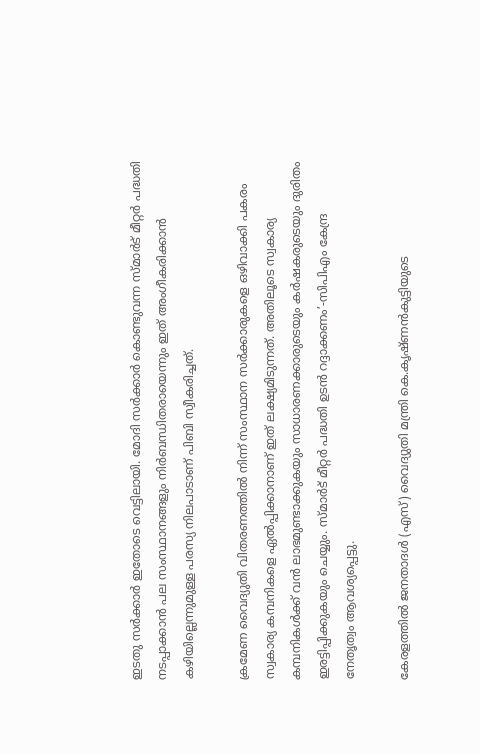ഇടതു സർക്കാർ ഇതോടെ വെട്ടിലായി. മോദി സർക്കാർ കൊണ്ടുവന്ന സ്മാർട് മീറ്റർ പദ്ധതി നടപ്പാക്കാൻ പല സംസ്ഥാനങ്ങളും നിർബന്ധിതരായെന്നും ഇത് അംഗീകരിക്കാൻ കഴിയില്ലെന്നുമുള്ള പരസ്യ നിലപാടാണ് പിബി സ്വീകരിച്ചത്.

ക്രമേണ വൈദ്യുതി വിതരണത്തിൽ നിന്ന് സംസ്ഥാന സർക്കാരുകളെ ഒഴിവാക്കി പകരം സ്വകാര്യ കമ്പനികളെ ഏൽപ്പിക്കാനാണ് ഇത് ലക്ഷ്യമിടുന്നത്. അതിലൂടെ സ്വകാര്യ കമ്പനികൾക്ക് വൻ ലാഭമുണ്ടാക്കുകയും സാധാരണക്കാരുടെയും കർഷകരുടെയും ദുരിതം ഇരട്ടിപ്പിക്കുകയും ചെയ്യും. സ്മാർട് മീറ്റർ പദ്ധതി ഉടൻ റദ്ദാക്കണം’-സിപിഎം കേന്ദ്ര നേതൃത്വം ആവശ്യപ്പെട്ടു.

കേരളത്തിൽ ജനതാദൾ (എസ്) വൈദ്യുതി മന്ത്രി കെ.കൃഷ്ണൻകുട്ടിയുടെ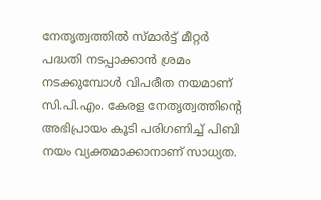നേതൃത്വത്തിൽ സ്‌മാർട്ട് മീറ്റർ പദ്ധതി നടപ്പാക്കാൻ ശ്രമം നടക്കുമ്പോൾ വിപരീത നയമാണ് സി.പി.എം. കേരള നേതൃത്വത്തിന്റെ അഭിപ്രായം കൂടി പരിഗണിച്ച് പിബി നയം വ്യക്തമാക്കാനാണ് സാധ്യത.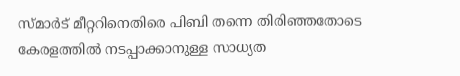സ്മാർട് മീറ്ററിനെതിരെ പിബി തന്നെ തിരിഞ്ഞതോടെ കേരളത്തിൽ നടപ്പാക്കാനുള്ള സാധ്യത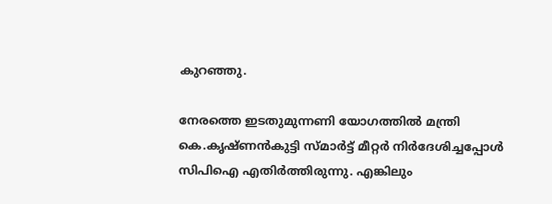കുറഞ്ഞു.

നേരത്തെ ഇടതുമുന്നണി യോഗത്തിൽ മന്ത്രി കെ.കൃഷ്ണൻകുട്ടി സ്മാർട്ട് മീറ്റർ നിർദേശിച്ചപ്പോൾ സിപിഐ എതിർത്തിരുന്നു. എങ്കിലും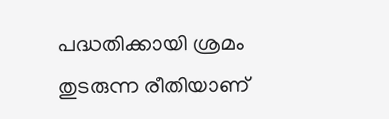പദ്ധതിക്കായി ശ്രമം തുടരുന്ന രീതിയാണ്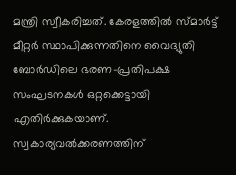മന്ത്രി സ്വീകരിച്ചത്. കേരളത്തിൽ സ്മാർട്ട് മീറ്റർ സ്ഥാപിക്കുന്നതിനെ വൈദ്യുതി ബോർഡിലെ ഭരണ-പ്രതിപക്ഷ സംഘടനകൾ ഒറ്റക്കെട്ടായി എതിർക്കുകയാണ്. സ്വകാര്യവൽക്കരണത്തിന്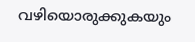വഴിയൊരുക്കുകയും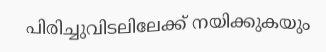പിരിച്ചുവിടലിലേക്ക് നയിക്കുകയും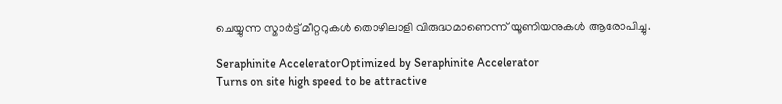ചെയ്യുന്ന സ്മാർട്ട് മീറ്ററുകൾ തൊഴിലാളി വിരുദ്ധമാണെന്ന് യൂണിയനുകൾ ആരോപിച്ചു.

Seraphinite AcceleratorOptimized by Seraphinite Accelerator
Turns on site high speed to be attractive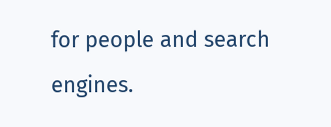for people and search engines.